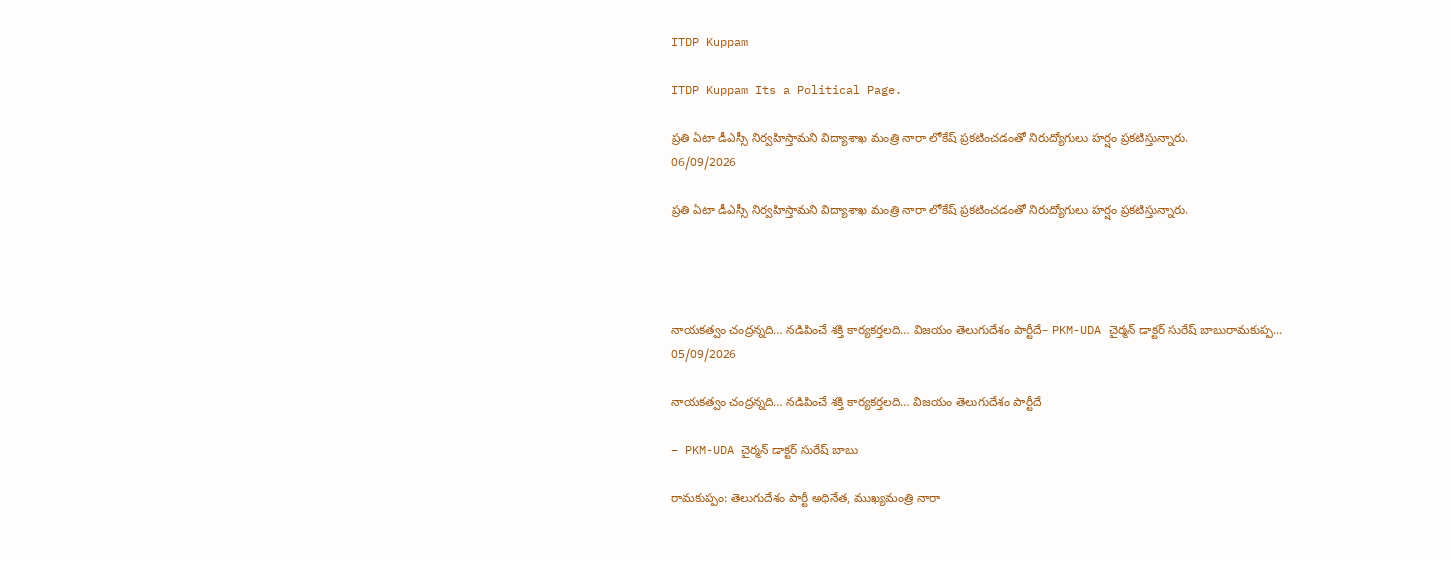ITDP Kuppam

ITDP Kuppam Its a Political Page.

ప్రతి ఏటా డీఎస్సీ నిర్వహిస్తామని విద్యాశాఖ మంత్రి నారా లోకేష్ ప్రకటించడంతో నిరుద్యోగులు హర్షం ప్రకటిస్తున్నారు.
06/09/2026

ప్రతి ఏటా డీఎస్సీ నిర్వహిస్తామని విద్యాశాఖ మంత్రి నారా లోకేష్ ప్రకటించడంతో నిరుద్యోగులు హర్షం ప్రకటిస్తున్నారు.




నాయకత్వం చంద్రన్నది… నడిపించే శక్తి కార్యకర్తలది… విజయం తెలుగుదేశం పార్టీదే– PKM-UDA చైర్మన్ డాక్టర్ సురేష్ బాబురామకుప్ప...
05/09/2026

నాయకత్వం చంద్రన్నది… నడిపించే శక్తి కార్యకర్తలది… విజయం తెలుగుదేశం పార్టీదే

– PKM-UDA చైర్మన్ డాక్టర్ సురేష్ బాబు

రామకుప్పం: తెలుగుదేశం పార్టీ అధినేత, ముఖ్యమంత్రి నారా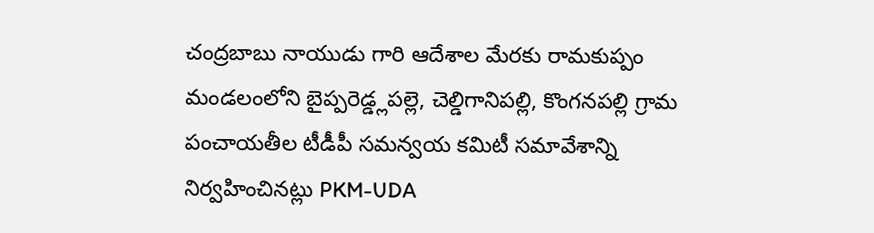చంద్రబాబు నాయుడు గారి ఆదేశాల మేరకు రామకుప్పం మండలంలోని బైప్పరెడ్డ్లపల్లె, చెల్డిగానిపల్లి, కొంగనపల్లి గ్రామ పంచాయతీల టీడీపీ సమన్వయ కమిటీ సమావేశాన్ని నిర్వహించినట్లు PKM-UDA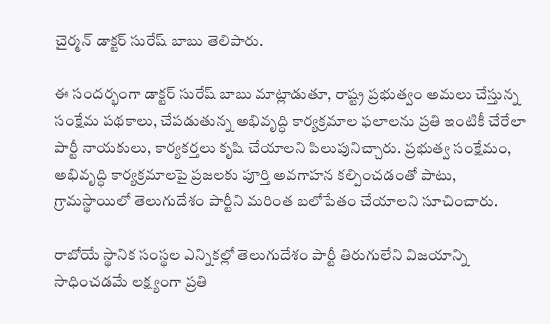చైర్మన్ డాక్టర్ సురేష్ బాబు తెలిపారు.

ఈ సందర్భంగా డాక్టర్ సురేష్ బాబు మాట్లాడుతూ, రాష్ట్ర ప్రభుత్వం అమలు చేస్తున్న సంక్షేమ పథకాలు, చేపడుతున్న అభివృద్ధి కార్యక్రమాల ఫలాలను ప్రతి ఇంటికీ చేరేలా పార్టీ నాయకులు, కార్యకర్తలు కృషి చేయాలని పిలుపునిచ్చారు. ప్రభుత్వ సంక్షేమం, అభివృద్ధి కార్యక్రమాలపై ప్రజలకు పూర్తి అవగాహన కల్పించడంతో పాటు, గ్రామస్థాయిలో తెలుగుదేశం పార్టీని మరింత బలోపేతం చేయాలని సూచించారు.

రాబోయే స్థానిక సంస్థల ఎన్నికల్లో తెలుగుదేశం పార్టీ తిరుగులేని విజయాన్ని సాధించడమే లక్ష్యంగా ప్రతి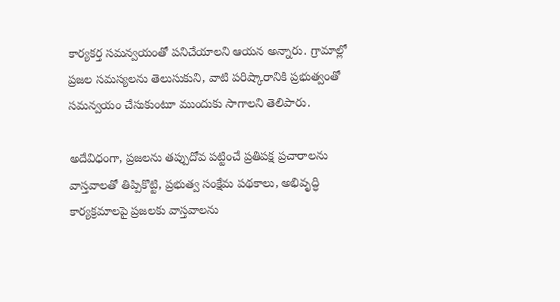కార్యకర్త సమన్వయంతో పనిచేయాలని ఆయన అన్నారు. గ్రామాల్లో ప్రజల సమస్యలను తెలుసుకుని, వాటి పరిష్కారానికి ప్రభుత్వంతో సమన్వయం చేసుకుంటూ ముందుకు సాగాలని తెలిపారు.

అదేవిధంగా, ప్రజలను తప్పుదోవ పట్టించే ప్రతిపక్ష ప్రచారాలను వాస్తవాలతో తిప్పికొట్టి, ప్రభుత్వ సంక్షేమ పథకాలు, అభివృద్ధి కార్యక్రమాలపై ప్రజలకు వాస్తవాలను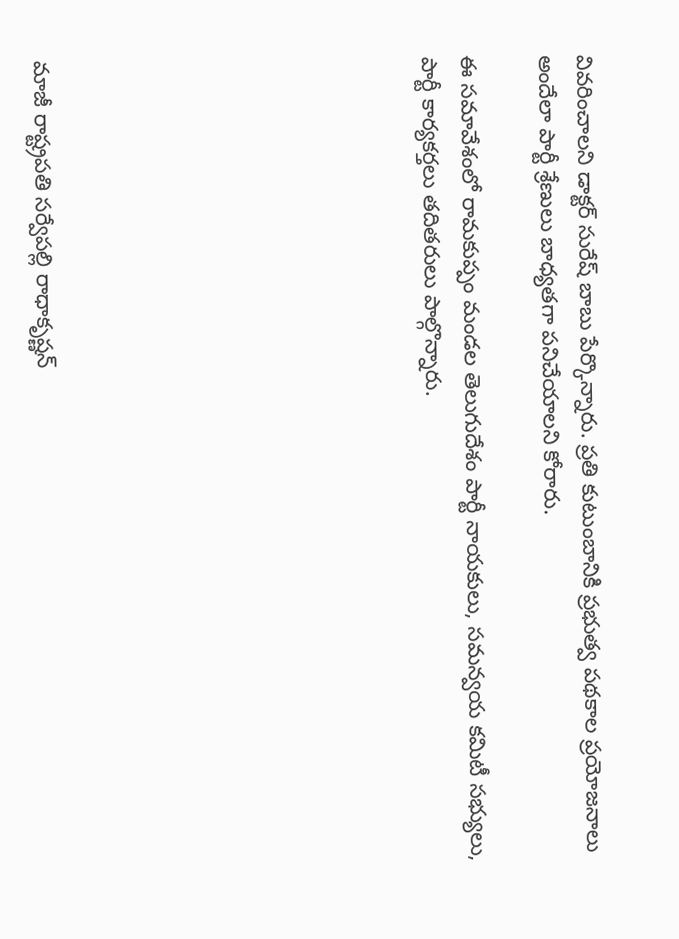వివరించాలని డాక్టర్ సురేష్ బాబు పేర్కొన్నారు. ప్రతి కుటుంబానికి ప్రభుత్వ పథకాల ప్రయోజనాలు అందేలా పార్టీ శ్రేణులు బాధ్యతగా పనిచేయాలని కోరారు.

ఈ సమావేశంలో రామకుప్పం మండల తెలుగుదేశం పార్టీ నాయకులు, సమన్వయ కమిటీ సభ్యులు, పార్టీ కార్యకర్తలు తదితరులు పాల్గొన్నారు.









మాజీ రాష్ట్రపతి సర్వేపల్లి రాధాకృష్ణన్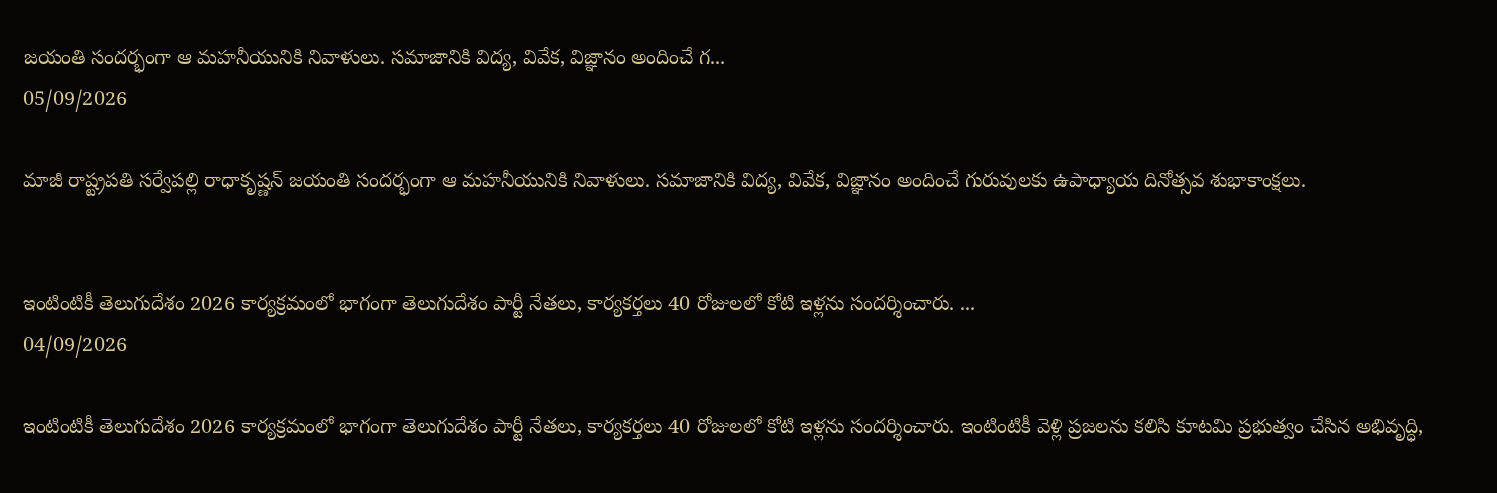జయంతి సందర్భంగా ఆ మహనీయునికి నివాళులు. సమాజానికి విద్య, వివేక, విజ్ఞానం అందించే గ...
05/09/2026

మాజీ రాష్ట్రపతి సర్వేపల్లి రాధాకృష్ణన్ జయంతి సందర్భంగా ఆ మహనీయునికి నివాళులు. సమాజానికి విద్య, వివేక, విజ్ఞానం అందించే గురువులకు ఉపాధ్యాయ దినోత్సవ శుభాకాంక్షలు.


ఇంటింటికీ తెలుగుదేశం 2026 కార్యక్రమంలో భాగంగా తెలుగుదేశం పార్టీ నేతలు, కార్యకర్తలు 40 రోజులలో కోటి ఇళ్లను సందర్శించారు. ...
04/09/2026

ఇంటింటికీ తెలుగుదేశం 2026 కార్యక్రమంలో భాగంగా తెలుగుదేశం పార్టీ నేతలు, కార్యకర్తలు 40 రోజులలో కోటి ఇళ్లను సందర్శించారు. ఇంటింటికీ వెళ్లి ప్రజలను కలిసి కూటమి ప్రభుత్వం చేసిన అభివృద్ధి,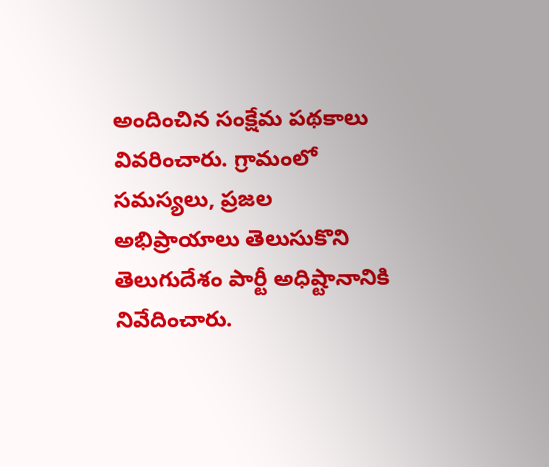అందించిన సంక్షేమ పథకాలు వివరించారు. గ్రామంలో సమస్యలు, ప్రజల అభిప్రాయాలు తెలుసుకొని తెలుగుదేశం పార్టీ అధిష్టానానికి నివేదించారు.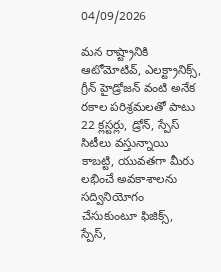04/09/2026

మన రాష్ట్రానికి ఆటోమోటివ్, ఎలక్ట్రానిక్స్, గ్రీన్ హైడ్రోజన్ వంటి అనేక రకాల పరిశ్రమలతో పాటు 22 క్లస్టర్లు, డ్రోన్, స్పేస్ సిటీలు వస్తున్నాయి కాబట్టి, యువతగా మీరు లభించే అవకాశాలను సద్వినియోగం చేసుకుంటూ ఫిజిక్స్, స్పేస్,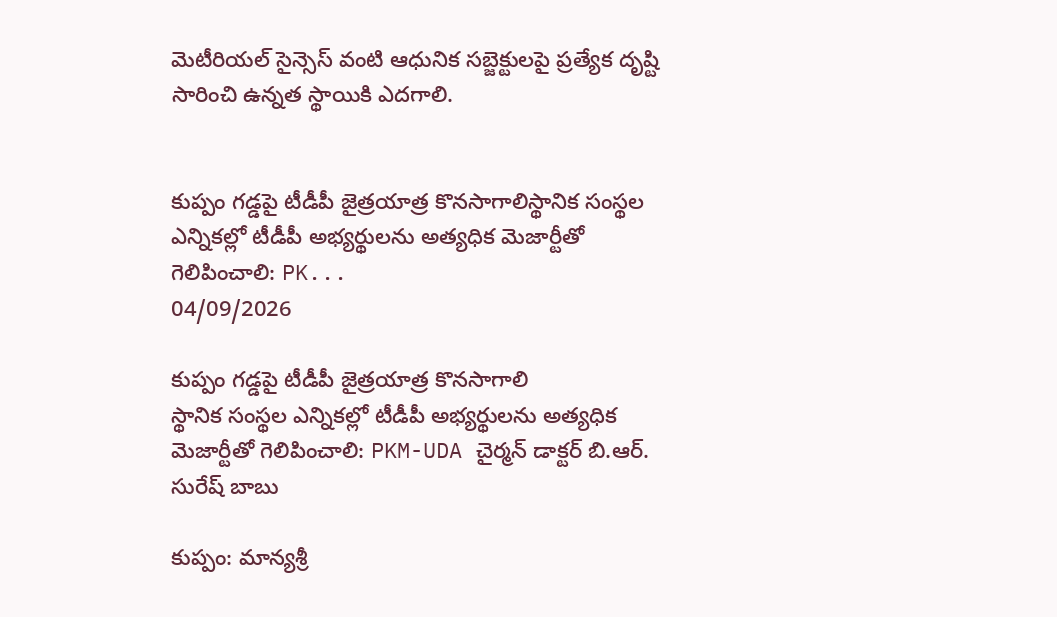మెటీరియల్ సైన్సెస్ వంటి ఆధునిక సబ్జెక్టులపై ప్రత్యేక దృష్టి సారించి ఉన్నత స్థాయికి ఎదగాలి.


కుప్పం గడ్డపై టీడీపీ జైత్రయాత్ర కొనసాగాలిస్థానిక సంస్థల ఎన్నికల్లో టీడీపీ అభ్యర్థులను అత్యధిక మెజార్టీతో గెలిపించాలి: PK...
04/09/2026

కుప్పం గడ్డపై టీడీపీ జైత్రయాత్ర కొనసాగాలి
స్థానిక సంస్థల ఎన్నికల్లో టీడీపీ అభ్యర్థులను అత్యధిక మెజార్టీతో గెలిపించాలి: PKM-UDA చైర్మన్ డాక్టర్ బి.ఆర్. సురేష్ బాబు

కుప్పం: మాన్యశ్రీ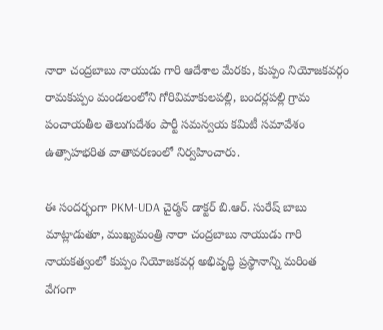నారా చంద్రబాబు నాయుడు గారి ఆదేశాల మేరకు, కుప్పం నియోజకవర్గం రామకుప్పం మండలంలోని గోరివిమాకులపల్లి, బందర్లపల్లి గ్రామ పంచాయతీల తెలుగుదేశం పార్టీ సమన్వయ కమిటీ సమావేశం ఉత్సాహభరిత వాతావరణంలో నిర్వహించారు.

ఈ సందర్భంగా PKM-UDA చైర్మన్ డాక్టర్ బి.ఆర్. సురేష్ బాబు మాట్లాడుతూ, ముఖ్యమంత్రి నారా చంద్రబాబు నాయుడు గారి నాయకత్వంలో కుప్పం నియోజకవర్గ అభివృద్ధి ప్రస్థానాన్ని మరింత వేగంగా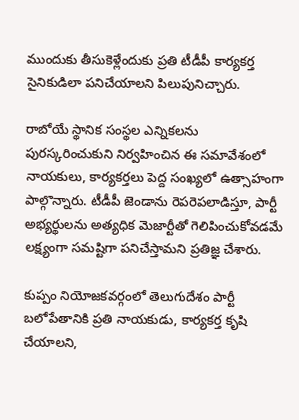ముందుకు తీసుకెళ్లేందుకు ప్రతి టీడీపీ కార్యకర్త సైనికుడిలా పనిచేయాలని పిలుపునిచ్చారు.

రాబోయే స్థానిక సంస్థల ఎన్నికలను పురస్కరించుకుని నిర్వహించిన ఈ సమావేశంలో నాయకులు, కార్యకర్తలు పెద్ద సంఖ్యలో ఉత్సాహంగా పాల్గొన్నారు. టీడీపీ జెండాను రెపరెపలాడిస్తూ, పార్టీ అభ్యర్థులను అత్యధిక మెజార్టీతో గెలిపించుకోవడమే లక్ష్యంగా సమష్టిగా పనిచేస్తామని ప్రతిజ్ఞ చేశారు.

కుప్పం నియోజకవర్గంలో తెలుగుదేశం పార్టీ బలోపేతానికి ప్రతి నాయకుడు, కార్యకర్త కృషి చేయాలని,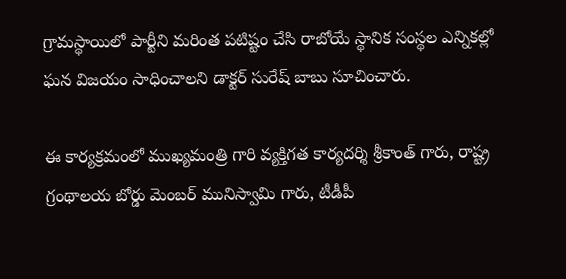గ్రామస్థాయిలో పార్టీని మరింత పటిష్టం చేసి రాబోయే స్థానిక సంస్థల ఎన్నికల్లో ఘన విజయం సాధించాలని డాక్టర్ సురేష్ బాబు సూచించారు.

ఈ కార్యక్రమంలో ముఖ్యమంత్రి గారి వ్యక్తిగత కార్యదర్శి శ్రీకాంత్ గారు, రాష్ట్ర గ్రంథాలయ బోర్డు మెంబర్ మునిస్వామి గారు, టీడీపీ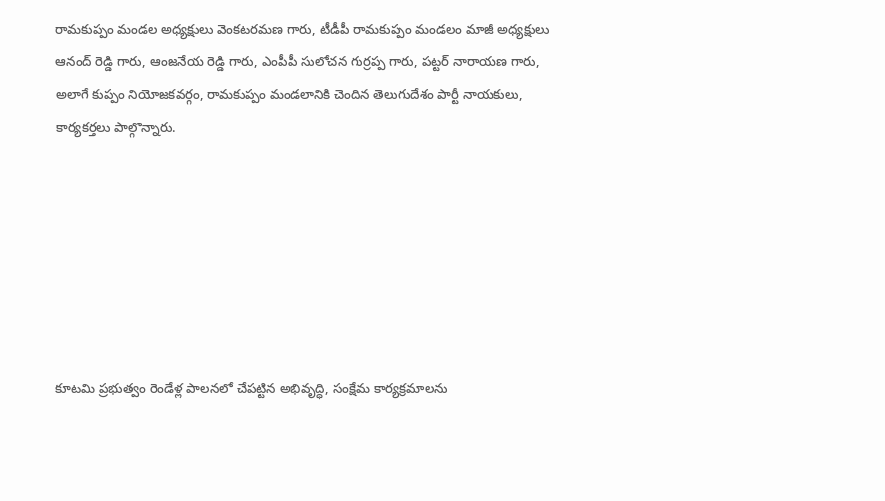రామకుప్పం మండల అధ్యక్షులు వెంకటరమణ గారు, టీడీపీ రామకుప్పం మండలం మాజీ అధ్యక్షులు ఆనంద్ రెడ్డి గారు, ఆంజనేయ రెడ్డి గారు, ఎంపీపీ సులోచన గుర్రప్ప గారు, పట్టర్ నారాయణ గారు, అలాగే కుప్పం నియోజకవర్గం, రామకుప్పం మండలానికి చెందిన తెలుగుదేశం పార్టీ నాయకులు, కార్యకర్తలు పాల్గొన్నారు.







కూటమి ప్రభుత్వం రెండేళ్ల పాలనలో చేపట్టిన అభివృద్ధి, సంక్షేమ కార్యక్రమాలను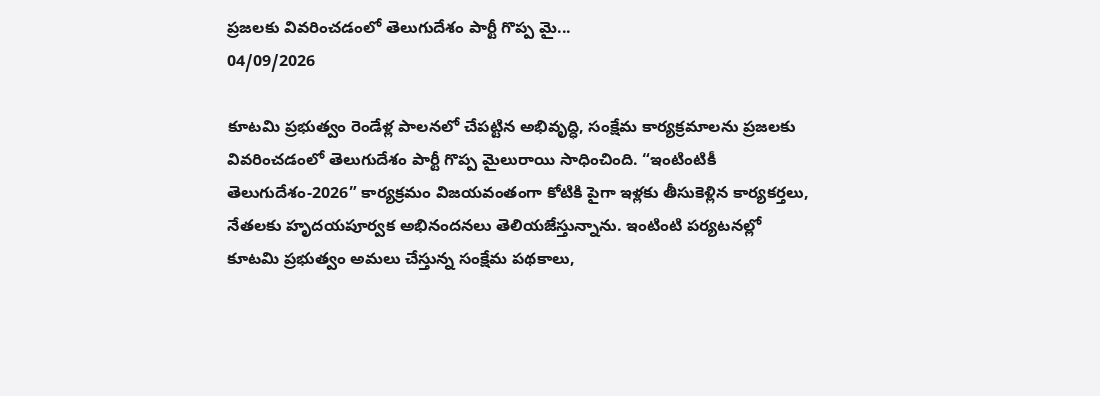ప్రజలకు వివరించడంలో తెలుగుదేశం పార్టీ గొప్ప మై...
04/09/2026

కూటమి ప్రభుత్వం రెండేళ్ల పాలనలో చేపట్టిన అభివృద్ధి, సంక్షేమ కార్యక్రమాలను ప్రజలకు వివరించడంలో తెలుగుదేశం పార్టీ గొప్ప మైలురాయి సాధించింది. “ఇంటింటికీ తెలుగుదేశం-2026” కార్యక్రమం విజయవంతంగా కోటికి పైగా ఇళ్లకు తీసుకెళ్లిన కార్యకర్తలు, నేతలకు హృదయపూర్వక అభినందనలు తెలియజేస్తున్నాను. ఇంటింటి పర్యటనల్లో కూటమి ప్రభుత్వం అమలు చేస్తున్న సంక్షేమ పథకాలు,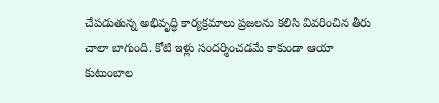చేపడుతున్న అభివృద్ధి కార్యక్రమాలు ప్రజలను కలిసి వివరించిన తీరు చాలా బాగుంది. కోటి ఇళ్లు సందర్శించడమే కాకుండా ఆయా కుటుంబాల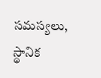సమస్యలు, స్థానిక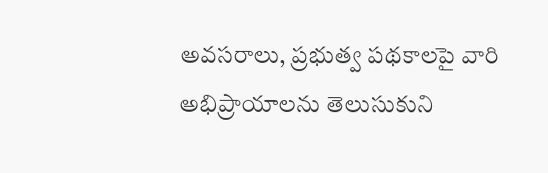అవసరాలు, ప్రభుత్వ పథకాలపై వారి అభిప్రాయాలను తెలుసుకుని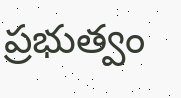ప్రభుత్వం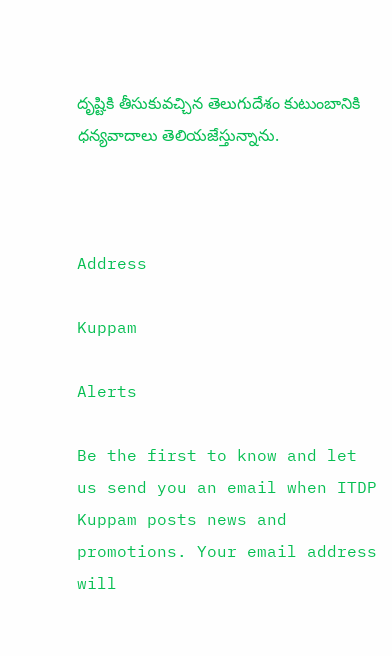దృష్టికి తీసుకువచ్చిన తెలుగుదేశం కుటుంబానికి ధన్యవాదాలు తెలియజేస్తున్నాను.



Address

Kuppam

Alerts

Be the first to know and let us send you an email when ITDP Kuppam posts news and promotions. Your email address will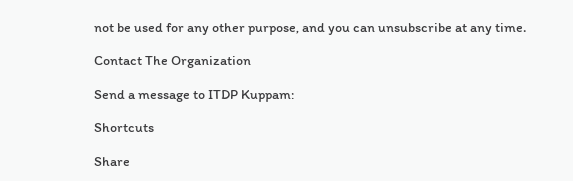not be used for any other purpose, and you can unsubscribe at any time.

Contact The Organization

Send a message to ITDP Kuppam:

Shortcuts

Share